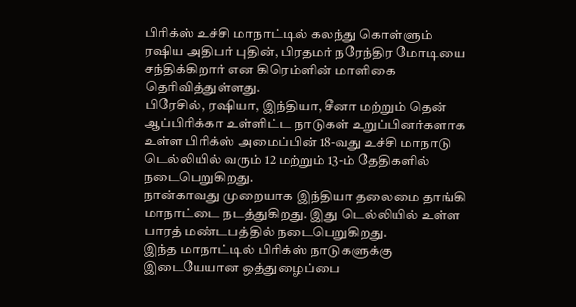பிரிக்ஸ் உச்சி மாநாட்டில் கலந்து கொள்ளும் ரஷிய அதிபர் புதின், பிரதமர் நரேந்திர மோடியை சந்திக்கிறார் என கிரெம்ளின் மாளிகை தெரிவித்துள்ளது.
பிரேசில், ரஷியா, இந்தியா, சீனா மற்றும் தென் ஆப்பிரிக்கா உள்ளிட்ட நாடுகள் உறுப்பினர்களாக உள்ள பிரிக்ஸ் அமைப்பின் 18-வது உச்சி மாநாடு டெல்லியில் வரும் 12 மற்றும் 13-ம் தேதிகளில் நடைபெறுகிறது.
நான்காவது முறையாக இந்தியா தலைமை தாங்கி மாநாட்டை நடத்துகிறது. இது டெல்லியில் உள்ள பாரத் மண்டபத்தில் நடைபெறுகிறது.
இந்த மாநாட்டில் பிரிக்ஸ் நாடுகளுக்கு இடையேயான ஒத்துழைப்பை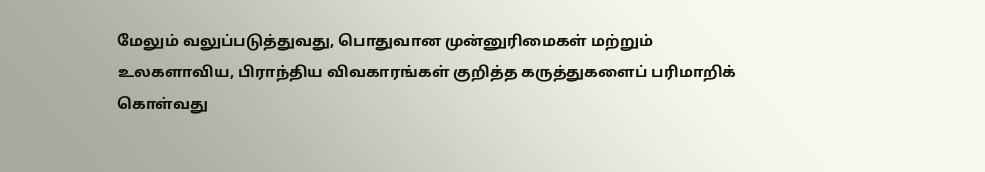மேலும் வலுப்படுத்துவது, பொதுவான முன்னுரிமைகள் மற்றும்
உலகளாவிய, பிராந்திய விவகாரங்கள் குறித்த கருத்துகளைப் பரிமாறிக் கொள்வது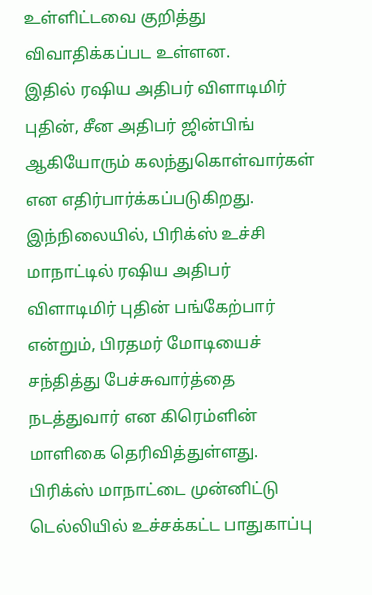உள்ளிட்டவை குறித்து விவாதிக்கப்பட உள்ளன.
இதில் ரஷிய அதிபர் விளாடிமிர் புதின், சீன அதிபர் ஜின்பிங் ஆகியோரும் கலந்துகொள்வார்கள் என எதிர்பார்க்கப்படுகிறது.
இந்நிலையில், பிரிக்ஸ் உச்சி மாநாட்டில் ரஷிய அதிபர் விளாடிமிர் புதின் பங்கேற்பார் என்றும், பிரதமர் மோடியைச் சந்தித்து பேச்சுவார்த்தை நடத்துவார் என கிரெம்ளின் மாளிகை தெரிவித்துள்ளது.
பிரிக்ஸ் மாநாட்டை முன்னிட்டு டெல்லியில் உச்சக்கட்ட பாதுகாப்பு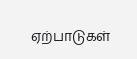ஏற்பாடுகள்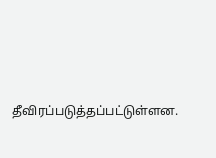தீவிரப்படுத்தப்பட்டுள்ளன.